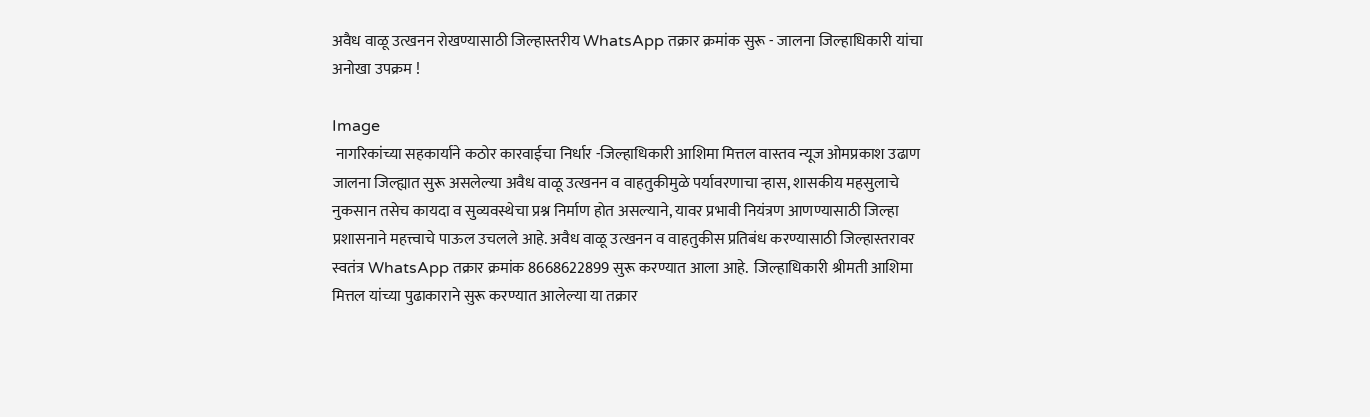अवैध वाळू उत्खनन रोखण्यासाठी जिल्हास्तरीय WhatsApp तक्रार क्रमांक सुरू - जालना जिल्हाधिकारी यांचा अनोखा उपक्रम !

Image
 नागरिकांच्या सहकार्याने कठोर कारवाईचा निर्धार -जिल्हाधिकारी आशिमा मित्तल वास्तव न्यूज ओमप्रकाश उढाण      जालना जिल्ह्यात सुरू असलेल्या अवैध वाळू उत्खनन व वाहतुकीमुळे पर्यावरणाचा ऱ्हास, शासकीय महसुलाचे नुकसान तसेच कायदा व सुव्यवस्थेचा प्रश्न निर्माण होत असल्याने, यावर प्रभावी नियंत्रण आणण्यासाठी जिल्हा प्रशासनाने महत्त्वाचे पाऊल उचलले आहे. अवैध वाळू उत्खनन व वाहतुकीस प्रतिबंध करण्यासाठी जिल्हास्तरावर स्वतंत्र WhatsApp तक्रार क्रमांक 8668622899 सुरू करण्यात आला आहे.  जिल्हाधिकारी श्रीमती आशिमा मित्तल यांच्या पुढाकाराने सुरू करण्यात आलेल्या या तक्रार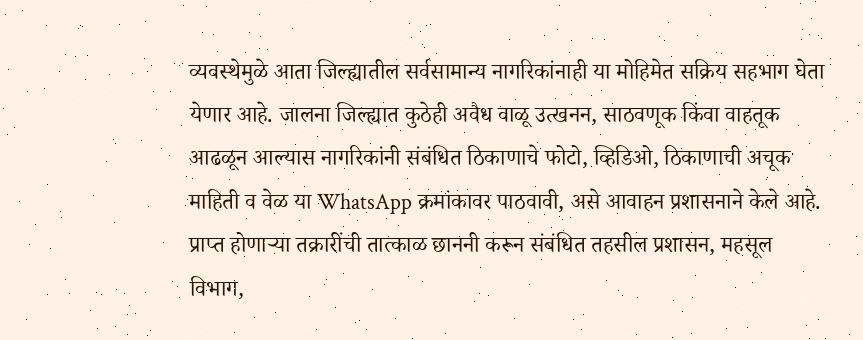व्यवस्थेमुळे आता जिल्ह्यातील सर्वसामान्य नागरिकांनाही या मोहिमेत सक्रिय सहभाग घेता येणार आहे. जालना जिल्ह्यात कुठेही अवैध वाळू उत्खनन, साठवणूक किंवा वाहतूक आढळून आल्यास नागरिकांनी संबंधित ठिकाणाचे फोटो, व्हिडिओ, ठिकाणाची अचूक माहिती व वेळ या WhatsApp क्रमांकावर पाठवावी, असे आवाहन प्रशासनाने केले आहे.      प्राप्त होणाऱ्या तक्रारींची तात्काळ छाननी करून संबंधित तहसील प्रशासन, महसूल विभाग,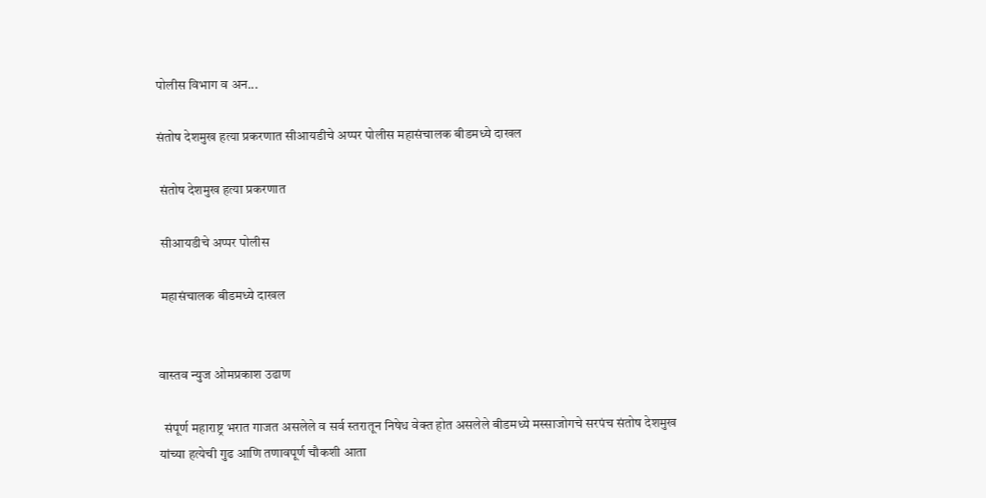पोलीस विभाग व अन...

संतोष देशमुख हत्या प्रकरणात सीआयडीचे अप्पर पोलीस महासंचालक बीडमध्ये दाखल

 संतोष देशमुख हत्या प्रकरणात

 सीआयडीचे अप्पर पोलीस

 महासंचालक बीडमध्ये दाखल


वास्तव न्युज ओमप्रकाश उढाण

  संपूर्ण महाराष्ट्र भरात गाजत असलेले व सर्व स्तरातून निषेध वेक्त होत असलेले बीडमध्ये मस्साजोगचे सरपंच संतोष देशमुख यांच्या हत्येची गुढ आणि तणावपूर्ण चौकशी आता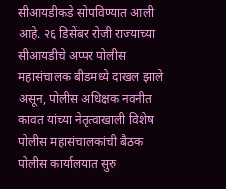सीआयडीकडे सोपविण्यात आली आहे. २६ डिसेंबर रोजी राज्याच्या सीआयडीचे अप्पर पोलीस महासंचालक बीडमध्ये दाखल झाले असून, पोलीस अधिक्षक नवनीत कावत यांच्या नेतृत्वाखाली विशेष पोलीस महासंचालकांची बैठक पोलीस कार्यालयात सुरु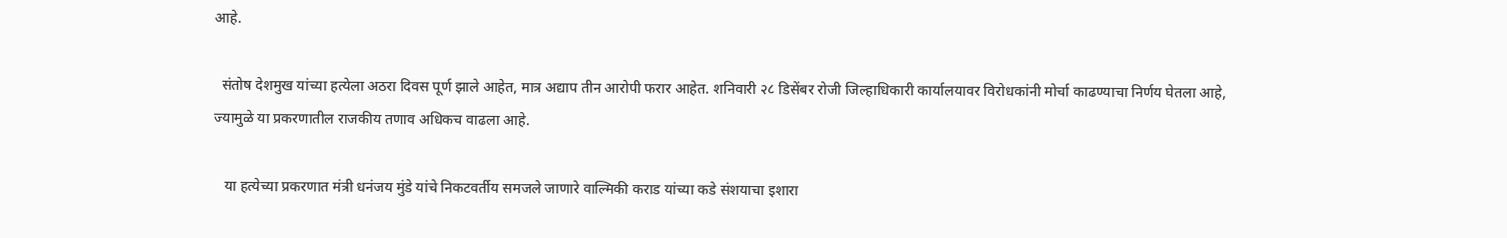आहे.

  संतोष देशमुख यांच्या हत्येला अठरा दिवस पूर्ण झाले आहेत, मात्र अद्याप तीन आरोपी फरार आहेत. शनिवारी २८ डिसेंबर रोजी जिल्हाधिकारी कार्यालयावर विरोधकांनी मोर्चा काढण्याचा निर्णय घेतला आहे, ज्यामुळे या प्रकरणातील राजकीय तणाव अधिकच वाढला आहे.

   या हत्येच्या प्रकरणात मंत्री धनंजय मुंडे यांचे निकटवर्तीय समजले जाणारे वाल्मिकी कराड यांच्या कडे संशयाचा इशारा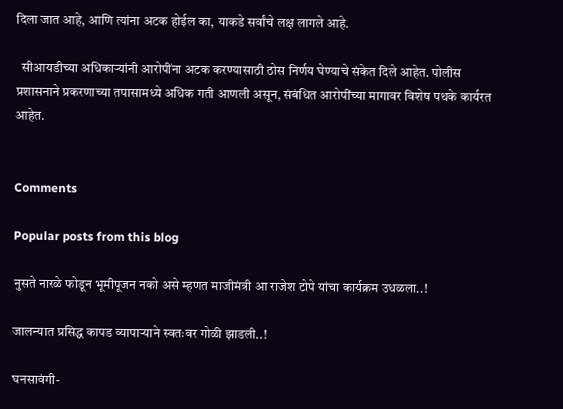दिला जात आहे, आणि त्यांना अटक होईल का, याकडे सर्वांचे लक्ष लागले आहे.

  सीआयडीच्या अधिकाऱ्यांनी आरोपींना अटक करण्यासाठी ठोस निर्णय घेण्याचे संकेत दिले आहेत. पोलीस प्रशासनाने प्रकरणाच्या तपासामध्ये अधिक गती आणली असून, संबंधित आरोपींच्या मागावर विशेष पथके कार्यरत आहेत.


Comments

Popular posts from this blog

नुसते नारळे फोडून भूमीपूजन नको असे म्हणत माजीमंत्री आ राजेश टोपे यांचा कार्यक्रम उधळला..!

जालन्यात प्रसिद्ध कापड व्यापाऱ्याने स्वतःवर गोळी झाडली..!

घनसावंगी-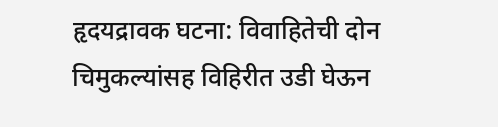हृदयद्रावक घटना: विवाहितेची दोन चिमुकल्यांसह विहिरीत उडी घेऊन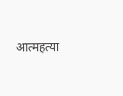आत्महत्या